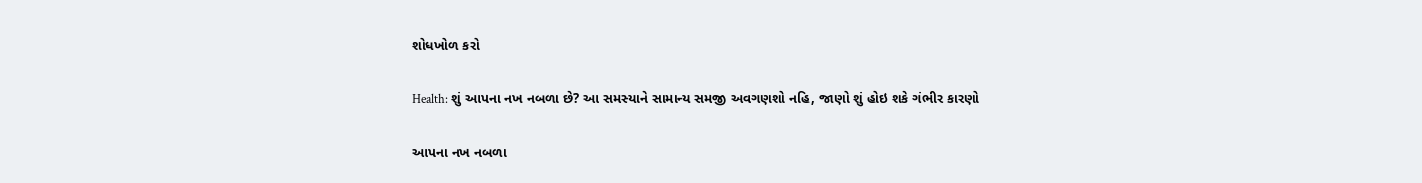શોધખોળ કરો

Health: શું આપના નખ નબળા છે? આ સમસ્યાને સામાન્ય સમજી અવગણશો નહિ, જાણો શું હોઇ શકે ગંભીર કારણો

આપના નખ નબળા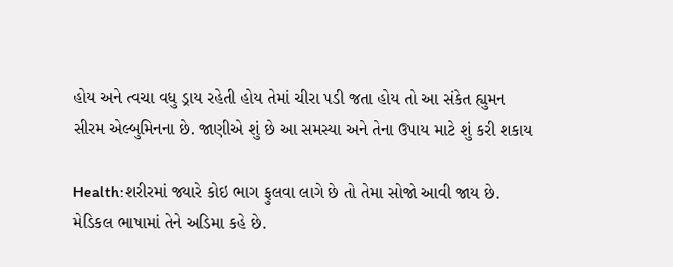હોય અને ત્વચા વધુ ડ્રાય રહેતી હોય તેમાં ચીરા પડી જતા હોય તો આ સંકેત હ્યુમન સીરમ એલ્બુમિનના છે. જાણીએ શું છે આ સમસ્યા અને તેના ઉપાય માટે શું કરી શકાય

Health:શરીરમાં જ્યારે કોઇ ભાગ ફુલવા લાગે છે તો તેમા સોજો આવી જાય છે. મેડિકલ ભાષામાં તેને અડિમા કહે છે.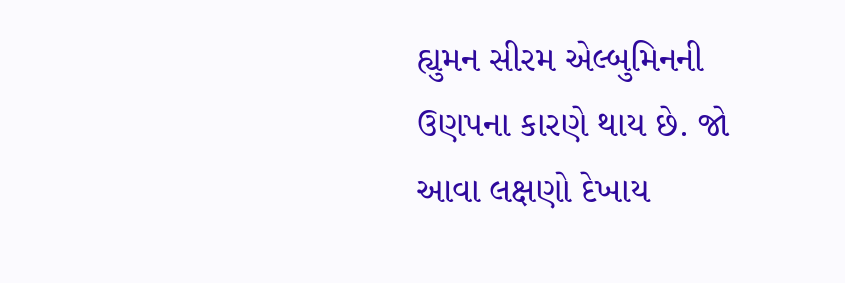હ્યુમન સીરમ એલ્બુમિનની ઉણપના કારણે થાય છે. જો આવા લક્ષણો દેખાય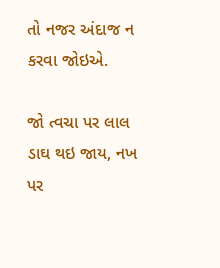તો નજર અંદાજ ન કરવા જોઇએ.

જો ત્વચા પર લાલ ડાઘ થઇ જાય, નખ પર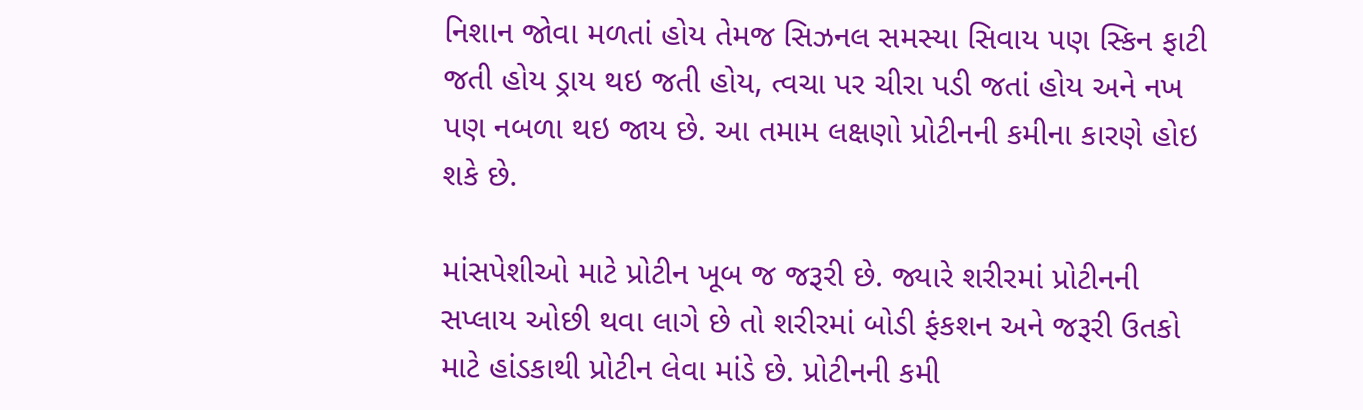નિશાન જોવા મળતાં હોય તેમજ સિઝનલ સમસ્યા સિવાય પણ સ્કિન ફાટી જતી હોય ડ્રાય થઇ જતી હોય, ત્વચા પર ચીરા પડી જતાં હોય અને નખ પણ નબળા થઇ જાય છે. આ તમામ લક્ષણો પ્રોટીનની કમીના કારણે હોઇ શકે છે.

માંસપેશીઓ માટે પ્રોટીન ખૂબ જ જરૂરી છે. જ્યારે શરીરમાં પ્રોટીનની સપ્લાય ઓછી થવા લાગે છે તો શરીરમાં બોડી ફંકશન અને જરૂરી ઉતકો માટે હાંડકાથી પ્રોટીન લેવા માંડે છે. પ્રોટીનની કમી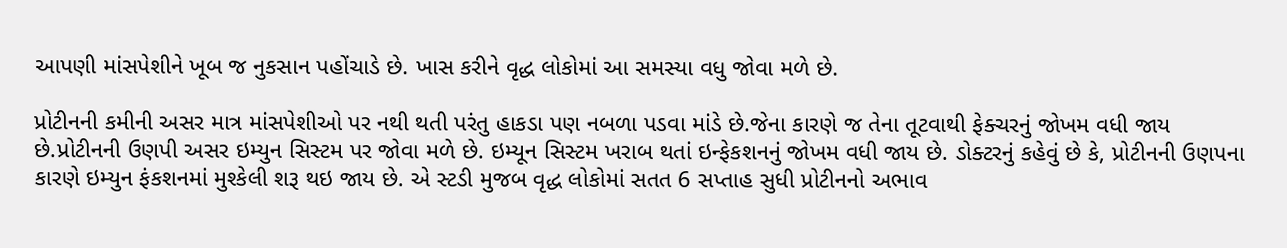આપણી માંસપેશીને ખૂબ જ નુકસાન પહોંચાડે છે. ખાસ કરીને વૃદ્ધ લોકોમાં આ સમસ્યા વધુ જોવા મળે છે.

પ્રોટીનની કમીની અસર માત્ર માંસપેશીઓ પર નથી થતી પરંતુ હાકડા પણ નબળા પડવા માંડે છે.જેના કારણે જ તેના તૂટવાથી ફેક્ચરનું જોખમ વધી જાય છે.પ્રોટીનની ઉણપી અસર ઇમ્યુન સિસ્ટમ પર જોવા મળે છે. ઇમ્યૂન સિસ્ટમ ખરાબ થતાં ઇન્ફેકશનનું જોખમ વધી જાય છે. ડોક્ટરનું કહેવું છે કે, પ્રોટીનની ઉણપના કારણે ઇમ્યુન ફંકશનમાં મુશ્કેલી શરૂ થઇ જાય છે. એ સ્ટડી મુજબ વૃદ્ધ લોકોમાં સતત 6 સપ્તાહ સુધી પ્રોટીનનો અભાવ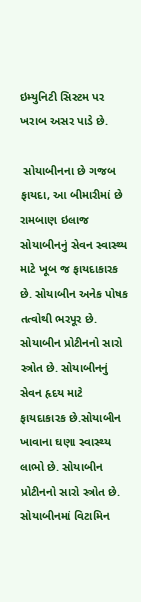ઇમ્યુનિટી સિસ્ટમ પર ખરાબ અસર પાડે છે.

 સોયાબીનના છે ગજબ ફાયદા, આ બીમારીમાં છે રામબાણ ઇલાજ સોયાબીનનું સેવન સ્વાસ્થ્ય માટે ખૂબ જ ફાયદાકારક છે. સોયાબીન અનેક પોષક તત્વોથી ભરપૂર છે. સોયાબીન પ્રોટીનનો સારો સ્ત્રોત છે. સોયાબીનનું સેવન હૃદય માટે ફાયદાકારક છે.સોયાબીન ખાવાના ઘણા સ્વાસ્થ્ય લાભો છે. સોયાબીન પ્રોટીનનો સારો સ્ત્રોત છે. સોયાબીનમાં વિટામિન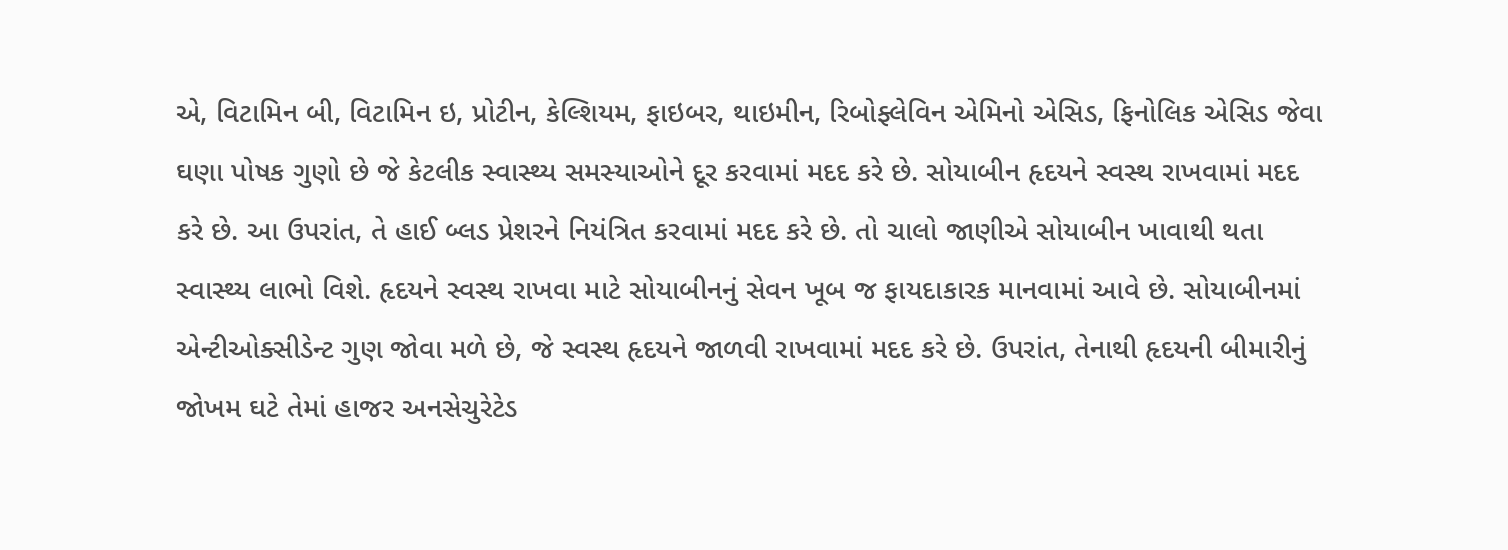એ, વિટામિન બી, વિટામિન ઇ, પ્રોટીન, કેલ્શિયમ, ફાઇબર, થાઇમીન, રિબોફ્લેવિન એમિનો એસિડ, ફિનોલિક એસિડ જેવા ઘણા પોષક ગુણો છે જે કેટલીક સ્વાસ્થ્ય સમસ્યાઓને દૂર કરવામાં મદદ કરે છે. સોયાબીન હૃદયને સ્વસ્થ રાખવામાં મદદ કરે છે. આ ઉપરાંત, તે હાઈ બ્લડ પ્રેશરને નિયંત્રિત કરવામાં મદદ કરે છે. તો ચાલો જાણીએ સોયાબીન ખાવાથી થતા સ્વાસ્થ્ય લાભો વિશે. હૃદયને સ્વસ્થ રાખવા માટે સોયાબીનનું સેવન ખૂબ જ ફાયદાકારક માનવામાં આવે છે. સોયાબીનમાં એન્ટીઓક્સીડેન્ટ ગુણ જોવા મળે છે, જે સ્વસ્થ હૃદયને જાળવી રાખવામાં મદદ કરે છે. ઉપરાંત, તેનાથી હૃદયની બીમારીનું જોખમ ઘટે તેમાં હાજર અનસેચુરેટેડ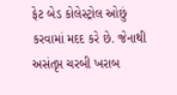ફેટ બેડ કોલેસ્ટ્રોલ ઓછું કરવામાં મદદ કરે છે. જેનાથી અસંતૃપ્ત ચરબી ખરાબ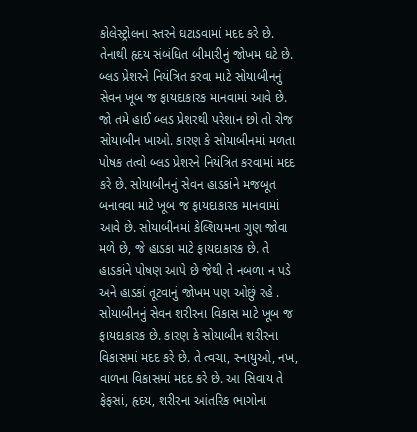કોલેસ્ટ્રોલના સ્તરને ઘટાડવામાં મદદ કરે છે. તેનાથી હૃદય સંબંધિત બીમારીનું જોખમ ઘટે છે. બ્લડ પ્રેશરને નિયંત્રિત કરવા માટે સોયાબીનનું સેવન ખૂબ જ ફાયદાકારક માનવામાં આવે છે. જો તમે હાઈ બ્લડ પ્રેશરથી પરેશાન છો તો રોજ સોયાબીન ખાઓ. કારણ કે સોયાબીનમાં મળતા પોષક તત્વો બ્લડ પ્રેશરને નિયંત્રિત કરવામાં મદદ કરે છે. સોયાબીનનું સેવન હાડકાંને મજબૂત બનાવવા માટે ખૂબ જ ફાયદાકારક માનવામાં આવે છે. સોયાબીનમાં કેલ્શિયમના ગુણ જોવા મળે છે, જે હાડકા માટે ફાયદાકારક છે. તે હાડકાંને પોષણ આપે છે જેથી તે નબળા ન પડે અને હાડકાં તૂટવાનું જોખમ પણ ઓછું રહે . સોયાબીનનું સેવન શરીરના વિકાસ માટે ખૂબ જ ફાયદાકારક છે. કારણ કે સોયાબીન શરીરના વિકાસમાં મદદ કરે છે. તે ત્વચા, સ્નાયુઓ, નખ, વાળના વિકાસમાં મદદ કરે છે. આ સિવાય તે ફેફસાં, હૃદય, શરીરના આંતરિક ભાગોના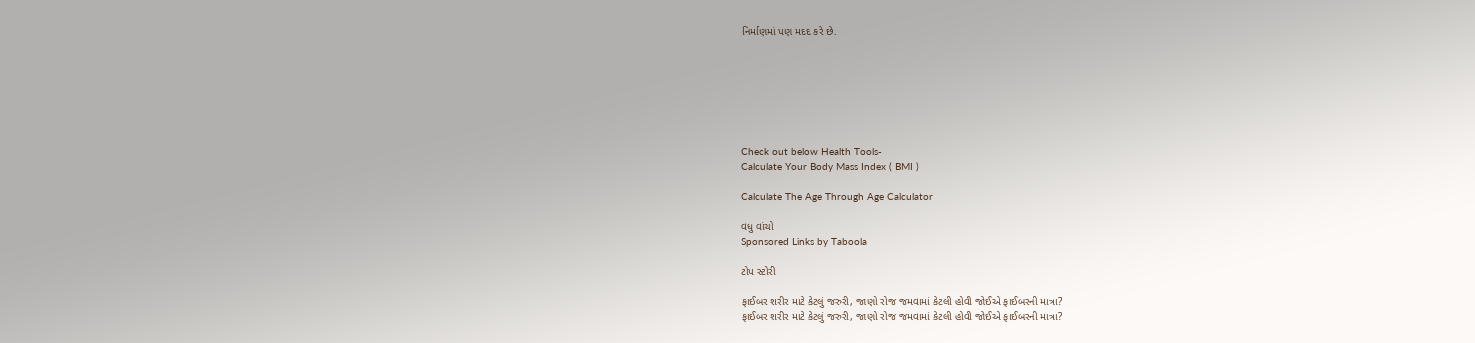નિર્માણમાં પણ મદદ કરે છે.







Check out below Health Tools-
Calculate Your Body Mass Index ( BMI )

Calculate The Age Through Age Calculator

વધુ વાંચો
Sponsored Links by Taboola

ટોપ સ્ટોરી

ફાઈબર શરીર માટે કેટલું જરુરી, જાણો રોજ જમવામાં કેટલી હોવી જોઈએ ફાઈબરની માત્રા?
ફાઈબર શરીર માટે કેટલું જરુરી, જાણો રોજ જમવામાં કેટલી હોવી જોઈએ ફાઈબરની માત્રા?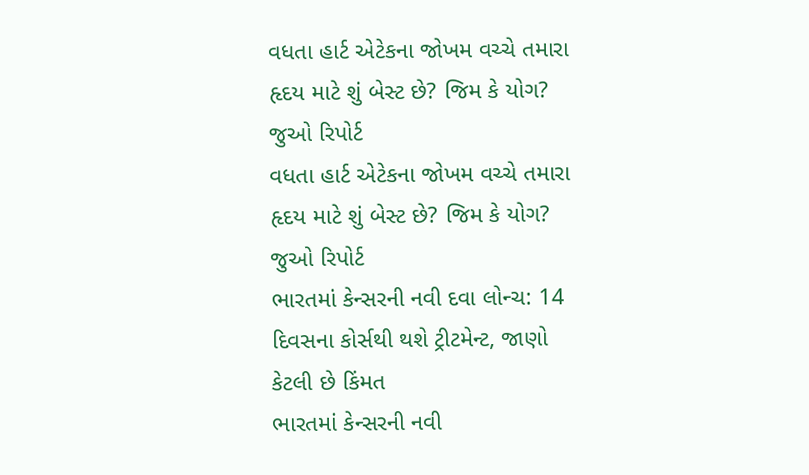વધતા હાર્ટ એટેકના જોખમ વચ્ચે તમારા હૃદય માટે શું બેસ્ટ છે? જિમ કે યોગ? જુઓ રિપોર્ટ
વધતા હાર્ટ એટેકના જોખમ વચ્ચે તમારા હૃદય માટે શું બેસ્ટ છે? જિમ કે યોગ? જુઓ રિપોર્ટ
ભારતમાં કેન્સરની નવી દવા લોન્ચ: 14 દિવસના કોર્સથી થશે ટ્રીટમેન્ટ, જાણો કેટલી છે કિંમત
ભારતમાં કેન્સરની નવી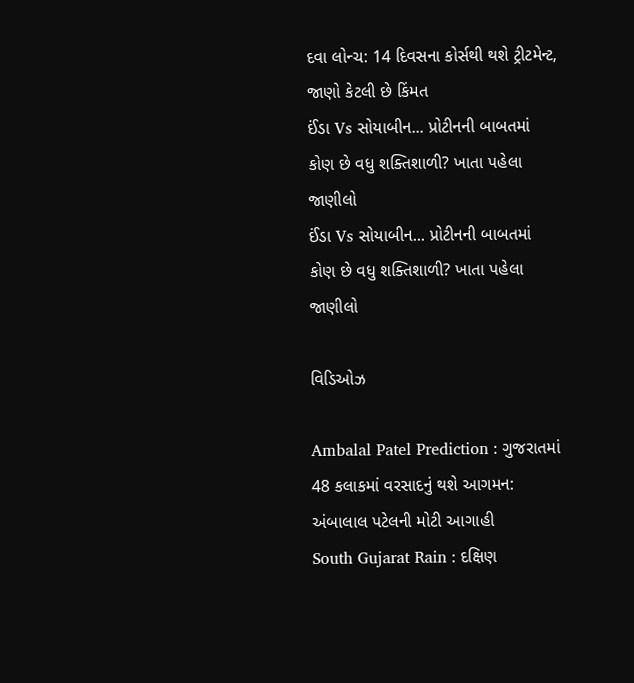દવા લોન્ચ: 14 દિવસના કોર્સથી થશે ટ્રીટમેન્ટ, જાણો કેટલી છે કિંમત
ઈંડા Vs સોયાબીન... પ્રોટીનની બાબતમાં કોણ છે વધુ શક્તિશાળી? ખાતા પહેલા જાણીલો
ઈંડા Vs સોયાબીન... પ્રોટીનની બાબતમાં કોણ છે વધુ શક્તિશાળી? ખાતા પહેલા જાણીલો

વિડિઓઝ

Ambalal Patel Prediction : ગુજરાતમાં 48 કલાકમાં વરસાદનું થશે આગમન: અંબાલાલ પટેલની મોટી આગાહી
South Gujarat Rain : દક્ષિણ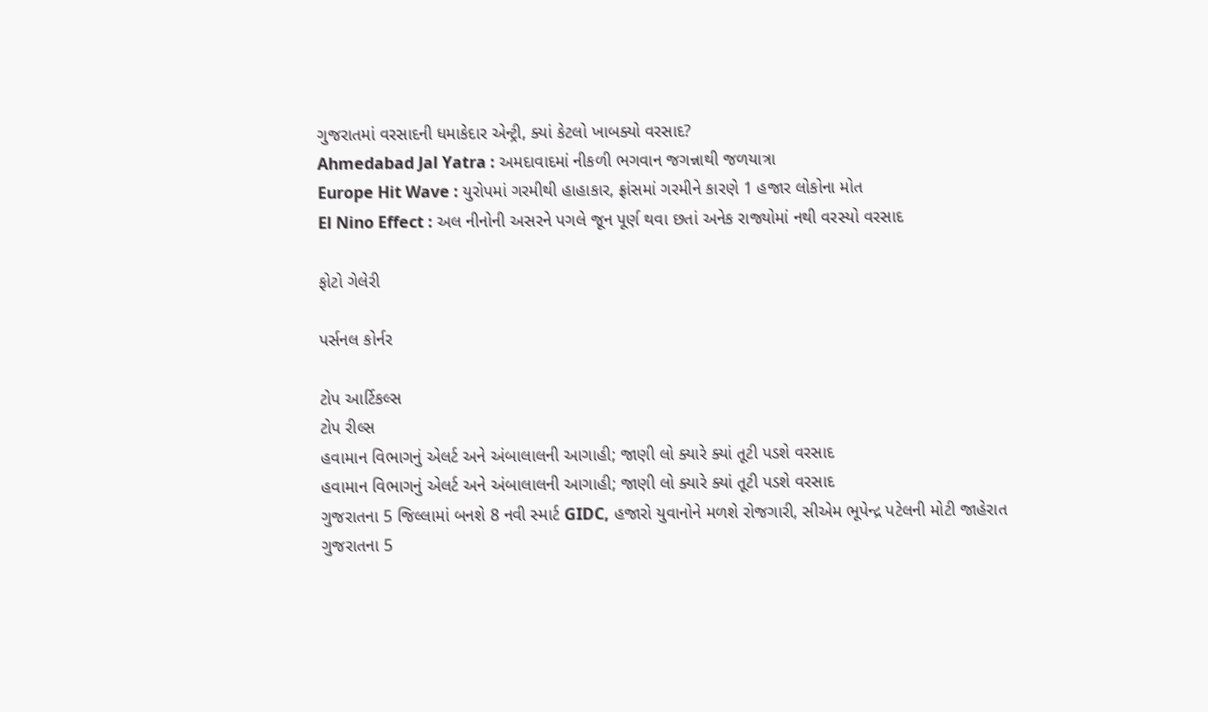ગુજરાતમાં વરસાદની ધમાકેદાર એન્ટ્રી, ક્યાં કેટલો ખાબક્યો વરસાદ?
Ahmedabad Jal Yatra : અમદાવાદમાં નીકળી ભગવાન જગન્નાથી જળયાત્રા
Europe Hit Wave : યુરોપમાં ગરમીથી હાહાકાર, ફ્રાંસમાં ગરમીને કારણે 1 હજાર લોકોના મોત
El Nino Effect : અલ નીનોની અસરને પગલે જૂન પૂર્ણ થવા છતાં અનેક રાજ્યોમાં નથી વરસ્યો વરસાદ

ફોટો ગેલેરી

પર્સનલ કોર્નર

ટોપ આર્ટિકલ્સ
ટોપ રીલ્સ
હવામાન વિભાગનું એલર્ટ અને અંબાલાલની આગાહી; જાણી લો ક્યારે ક્યાં તૂટી પડશે વરસાદ
હવામાન વિભાગનું એલર્ટ અને અંબાલાલની આગાહી; જાણી લો ક્યારે ક્યાં તૂટી પડશે વરસાદ
ગુજરાતના 5 જિલ્લામાં બનશે 8 નવી સ્માર્ટ GIDC, હજારો યુવાનોને મળશે રોજગારી, સીએમ ભૂપેન્દ્ર પટેલની મોટી જાહેરાત
ગુજરાતના 5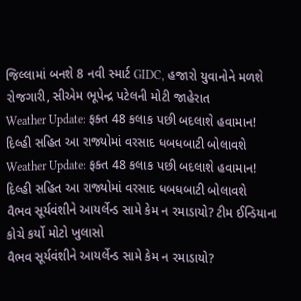જિલ્લામાં બનશે 8 નવી સ્માર્ટ GIDC, હજારો યુવાનોને મળશે રોજગારી, સીએમ ભૂપેન્દ્ર પટેલની મોટી જાહેરાત
Weather Update: ફક્ત 48 કલાક પછી બદલાશે હવામાન! દિલ્હી સહિત આ રાજ્યોમાં વરસાદ ધબધબાટી બોલાવશે
Weather Update: ફક્ત 48 કલાક પછી બદલાશે હવામાન! દિલ્હી સહિત આ રાજ્યોમાં વરસાદ ધબધબાટી બોલાવશે
વૈભવ સૂર્યવંશીને આયર્લેન્ડ સામે કેમ ન રમાડાયો? ટીમ ઈન્ડિયાના કોચે કર્યો મોટો ખુલાસો
વૈભવ સૂર્યવંશીને આયર્લેન્ડ સામે કેમ ન રમાડાયો?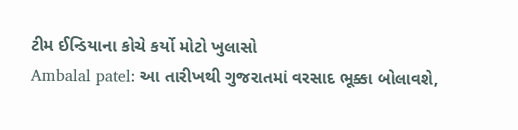ટીમ ઈન્ડિયાના કોચે કર્યો મોટો ખુલાસો
Ambalal patel: આ તારીખથી ગુજરાતમાં વરસાદ ભૂક્કા બોલાવશે,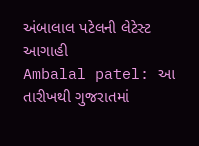અંબાલાલ પટેલની લેટેસ્ટ આગાહી
Ambalal patel: આ તારીખથી ગુજરાતમાં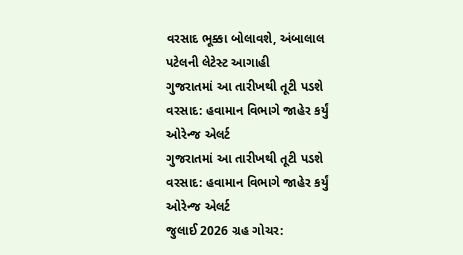વરસાદ ભૂક્કા બોલાવશે, અંબાલાલ પટેલની લેટેસ્ટ આગાહી
ગુજરાતમાં આ તારીખથી તૂટી પડશે વરસાદ: હવામાન વિભાગે જાહેર કર્યું ઓરેન્જ એલર્ટ
ગુજરાતમાં આ તારીખથી તૂટી પડશે વરસાદ: હવામાન વિભાગે જાહેર કર્યું ઓરેન્જ એલર્ટ
જુલાઈ 2026 ગ્રહ ગોચર: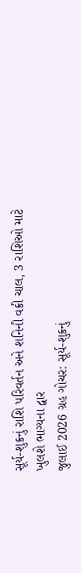સૂર્ય-શુક્રનું રાશિ પરિવર્તન અને શનિની વક્રી ચાલ, 3 રાશિઓ માટે ખુલશે ભાગ્યના દ્વાર
જુલાઈ 2026 ગ્રહ ગોચર: સૂર્ય-શુક્રનું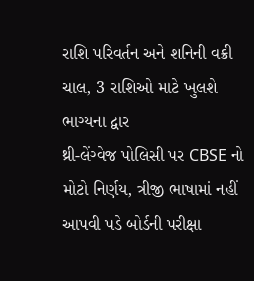રાશિ પરિવર્તન અને શનિની વક્રી ચાલ, 3 રાશિઓ માટે ખુલશે ભાગ્યના દ્વાર
થ્રી-લેંગ્વેજ પોલિસી પર CBSE નો મોટો નિર્ણય, ત્રીજી ભાષામાં નહીં આપવી પડે બોર્ડની પરીક્ષા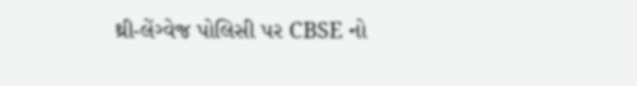થ્રી-લેંગ્વેજ પોલિસી પર CBSE નો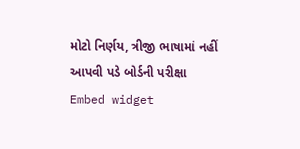મોટો નિર્ણય, ત્રીજી ભાષામાં નહીં આપવી પડે બોર્ડની પરીક્ષા
Embed widget